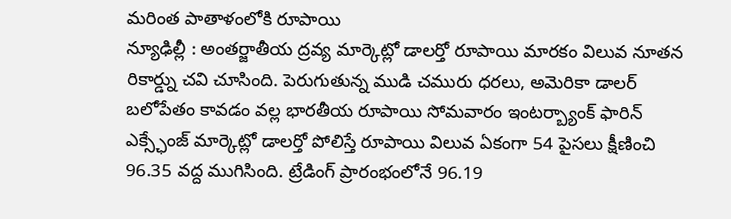మరింత పాతాళంలోకి రూపాయి
న్యూఢిల్లీ : అంతర్జాతీయ ద్రవ్య మార్కెట్లో డాలర్తో రూపాయి మారకం విలువ నూతన రికార్డ్ను చవి చూసింది. పెరుగుతున్న ముడి చమురు ధరలు, అమెరికా డాలర్ బలోపేతం కావడం వల్ల భారతీయ రూపాయి సోమవారం ఇంటర్బ్యాంక్ ఫారిన్ ఎక్స్ఛేంజ్ మార్కెట్లో డాలర్తో పోలిస్తే రూపాయి విలువ ఏకంగా 54 పైసలు క్షీణించి 96.35 వద్ద ముగిసింది. ట్రేడింగ్ ప్రారంభంలోనే 96.19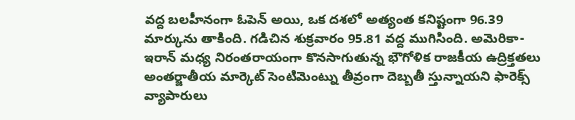వద్ద బలహీనంగా ఓపెన్ అయి, ఒక దశలో అత్యంత కనిష్టంగా 96.39 మార్కును తాకింది. గడిచిన శుక్రవారం 95.81 వద్ద ముగిసింది. అమెరికా-ఇరాన్ మధ్య నిరంతరాయంగా కొనసాగుతున్న భౌగోళిక రాజకీయ ఉద్రిక్తతలు అంతర్జాతీయ మార్కెట్ సెంటిమెంట్ను తీవ్రంగా దెబ్బతీ స్తున్నాయని ఫారెక్స్ వ్యాపారులు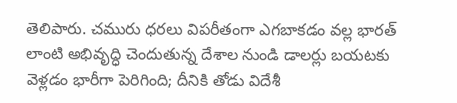తెలిపారు. చమురు ధరలు విపరీతంగా ఎగబాకడం వల్ల భారత్ లాంటి అభివృద్ధి చెందుతున్న దేశాల నుండి డాలర్లు బయటకు వెళ్లడం భారీగా పెరిగింది; దీనికి తోడు విదేశీ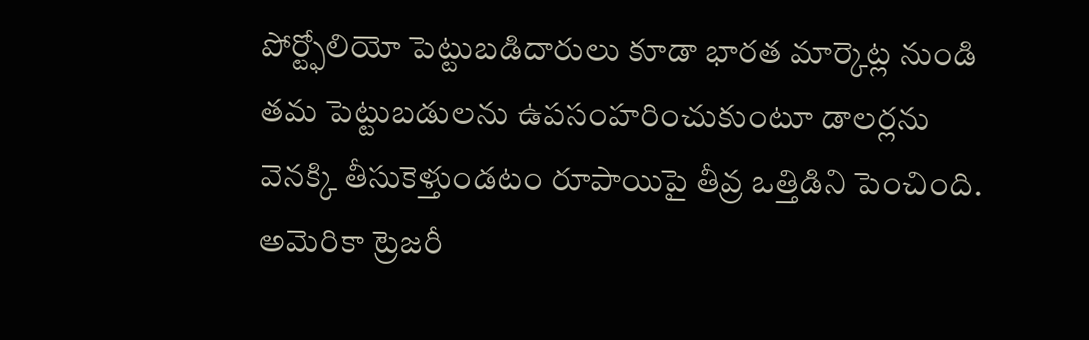పోర్ట్ఫోలియో పెట్టుబడిదారులు కూడా భారత మార్కెట్ల నుండి తమ పెట్టుబడులను ఉపసంహరించుకుంటూ డాలర్లను వెనక్కి తీసుకెళ్తుండటం రూపాయిపై తీవ్ర ఒత్తిడిని పెంచింది. అమెరికా ట్రెజరీ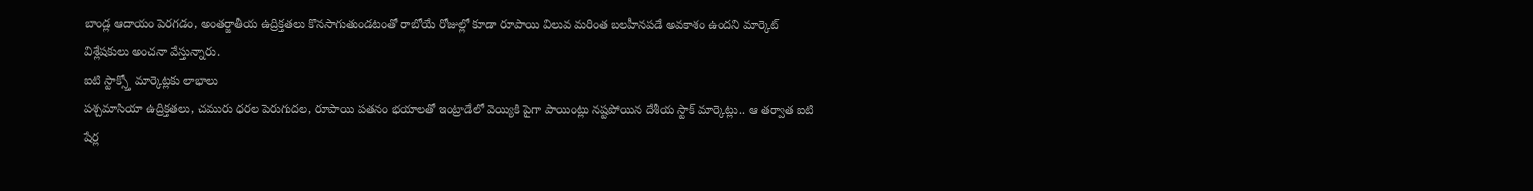బాండ్ల ఆదాయం పెరగడం, అంతర్జాతీయ ఉద్రిక్తతలు కొనసాగుతుండటంతో రాబోయే రోజుల్లో కూడా రూపాయి విలువ మరింత బలహీనపడే అవకాశం ఉందని మార్కెట్ విశ్లేషకులు అంచనా వేస్తున్నారు.
ఐటి స్టాక్స్తో మార్కెట్లకు లాభాలు
పశ్చమాసియా ఉద్రిక్తతలు, చమురు ధరల పెరుగుదల, రూపాయి పతనం భయాలతో ఇంట్రాడేలో వెయ్యికి పైగా పాయింట్లు నష్టపోయిన దేశీయ స్టాక్ మార్కెట్లు.. ఆ తర్వాత ఐటి షేర్ల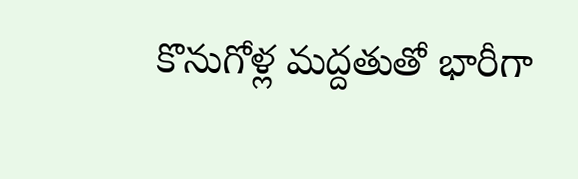కొనుగోళ్ల మద్దతుతో భారీగా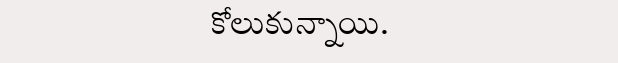కోలుకున్నాయి.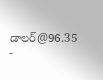డాలర్@96.35
-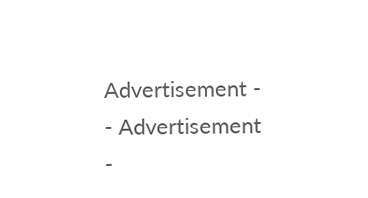Advertisement -
- Advertisement -